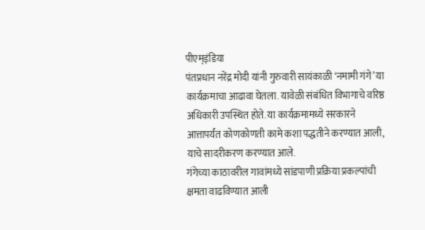पीएम्इंडिया
पंतप्रधान नरेंद्र मोदी यांनी गुरुवारी सायंकाळी ‘नमामी गंगे’ या कार्यक्रमाचा आढावा घेतला. यावेळी संबंधित विभागाचे वरिष्ठ अधिकारी उपस्थित होते. या कार्यक्रमामध्ये सरकारने आत्तापर्यंत कोणकोणती कामे कशा पद्धतीने करण्यात आली, याचे सादरीकरण करण्यात आले.
गंगेच्या काठावरील गावांमध्ये सांडपाणी प्रक्रिया प्रकल्पांची क्षमता वाढविण्यात आली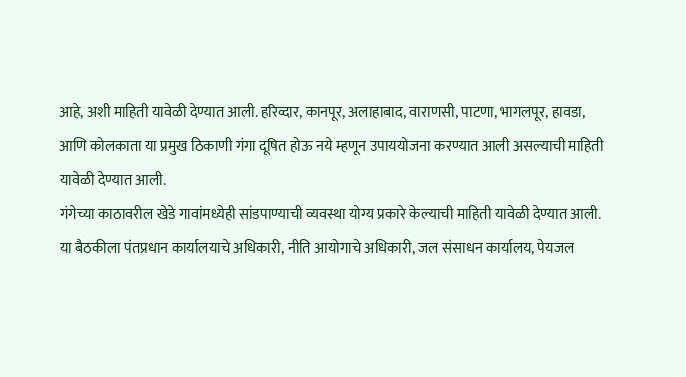आहे, अशी माहिती यावेळी देण्यात आली. हरिव्दार, कानपूर, अलाहाबाद, वाराणसी, पाटणा, भागलपूर, हावडा, आणि कोलकाता या प्रमुख ठिकाणी गंगा दूषित होऊ नये म्हणून उपाययोजना करण्यात आली असल्याची माहिती यावेळी देण्यात आली.
गंगेच्या काठावरील खेडे गावांमध्येही सांडपाण्याची व्यवस्था योग्य प्रकारे केल्याची माहिती यावेळी देण्यात आली.
या बैठकीला पंतप्रधान कार्यालयाचे अधिकारी, नीति आयोगाचे अधिकारी, जल संसाधन कार्यालय, पेयजल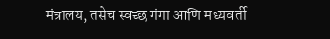मंत्रालय, तसेच स्वच्छ गंगा आणि मध्यवर्ती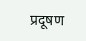प्रदूषण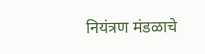नियंत्रण मंडळाचे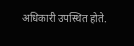अधिकारी उपस्थित होते.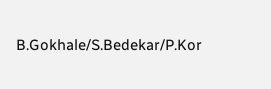B.Gokhale/S.Bedekar/P.Kor